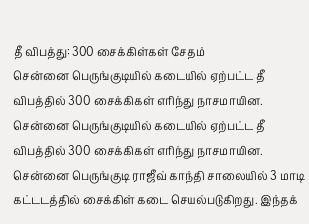தீ விபத்து: 300 சைக்கிள்கள் சேதம்
சென்னை பெருங்குடியில் கடையில் ஏற்பட்ட தீ விபத்தில் 300 சைக்கிகள் எரிந்து நாசமாயின.
சென்னை பெருங்குடியில் கடையில் ஏற்பட்ட தீ விபத்தில் 300 சைக்கிகள் எரிந்து நாசமாயின.
சென்னை பெருங்குடி ராஜீவ் காந்தி சாலையில் 3 மாடி கட்டடத்தில் சைக்கிள் கடை செயல்படுகிறது. இந்தக்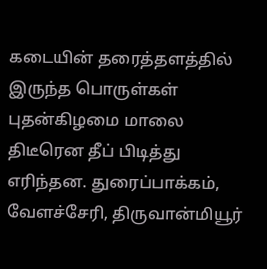கடையின் தரைத்தளத்தில் இருந்த பொருள்கள் புதன்கிழமை மாலை திடீரென தீப் பிடித்து எரிந்தன. துரைப்பாக்கம், வேளச்சேரி, திருவான்மியூர்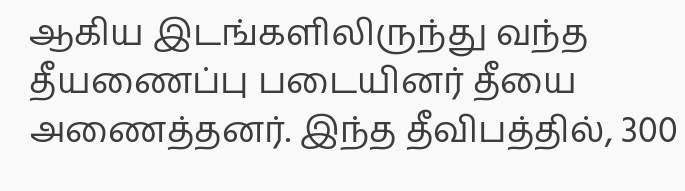ஆகிய இடங்களிலிருந்து வந்த தீயணைப்பு படையினர் தீயை அணைத்தனர். இந்த தீவிபத்தில், 300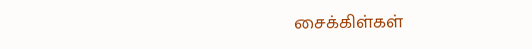சைக்கிள்கள்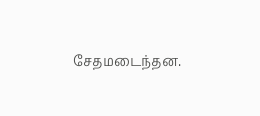சேதமடைந்தன.